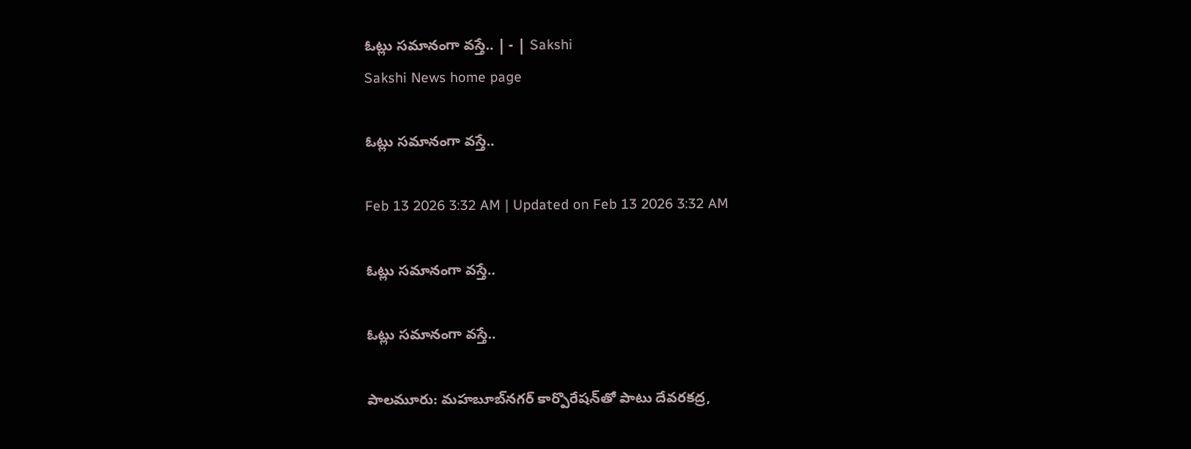ఓట్లు సమానంగా వస్తే.. | - | Sakshi
Sakshi News home page

ఓట్లు సమానంగా వస్తే..

Feb 13 2026 3:32 AM | Updated on Feb 13 2026 3:32 AM

ఓట్లు సమానంగా వస్తే..

ఓట్లు సమానంగా వస్తే..

పాలమూరు: మహబూబ్‌నగర్‌ కార్పొరేషన్‌తో పాటు దేవరకద్ర,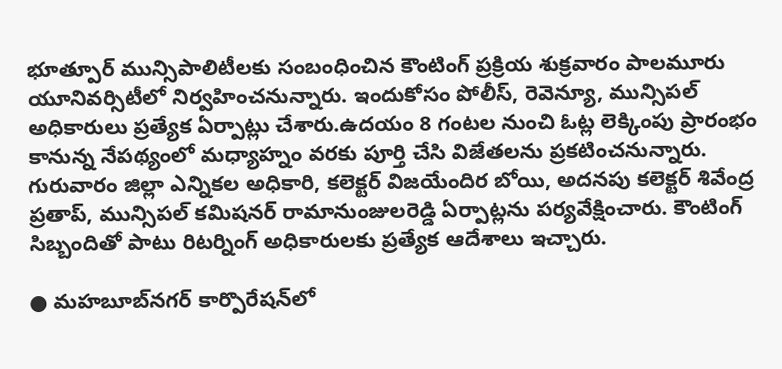భూత్పూర్‌ మున్సిపాలిటీలకు సంబంధించిన కౌంటింగ్‌ ప్రక్రియ శుక్రవారం పాలమూరు యూనివర్సిటీలో నిర్వహించనున్నారు. ఇందుకోసం పోలీస్‌, రెవెన్యూ, మున్సిపల్‌ అధికారులు ప్రత్యేక ఏర్పాట్లు చేశారు.ఉదయం 8 గంటల నుంచి ఓట్ల లెక్కింపు ప్రారంభం కానున్న నేపథ్యంలో మధ్యాహ్నం వరకు పూర్తి చేసి విజేతలను ప్రకటించనున్నారు. గురువారం జిల్లా ఎన్నికల అధికారి, కలెక్టర్‌ విజయేందిర బోయి, అదనపు కలెక్టర్‌ శివేంద్ర ప్రతాప్‌, మున్సిపల్‌ కమిషనర్‌ రామానుంజులరెడ్డి ఏర్పాట్లను పర్యవేక్షించారు. కౌంటింగ్‌ సిబ్బందితో పాటు రిటర్నింగ్‌ అధికారులకు ప్రత్యేక ఆదేశాలు ఇచ్చారు.

● మహబూబ్‌నగర్‌ కార్పొరేషన్‌లో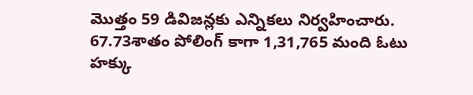మొత్తం 59 డివిజన్లకు ఎన్నికలు నిర్వహించారు. 67.73శాతం పోలింగ్‌ కాగా 1,31,765 మంది ఓటు హక్కు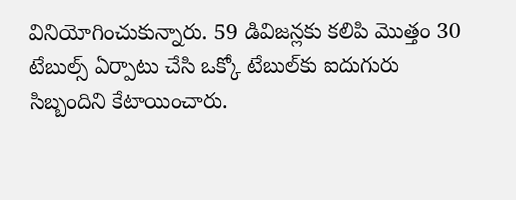వినియోగించుకున్నారు. 59 డివిజన్లకు కలిపి మొత్తం 30 టేబుల్స్‌ ఏర్పాటు చేసి ఒక్కో టేబుల్‌కు ఐదుగురు సిబ్బందిని కేటాయించారు.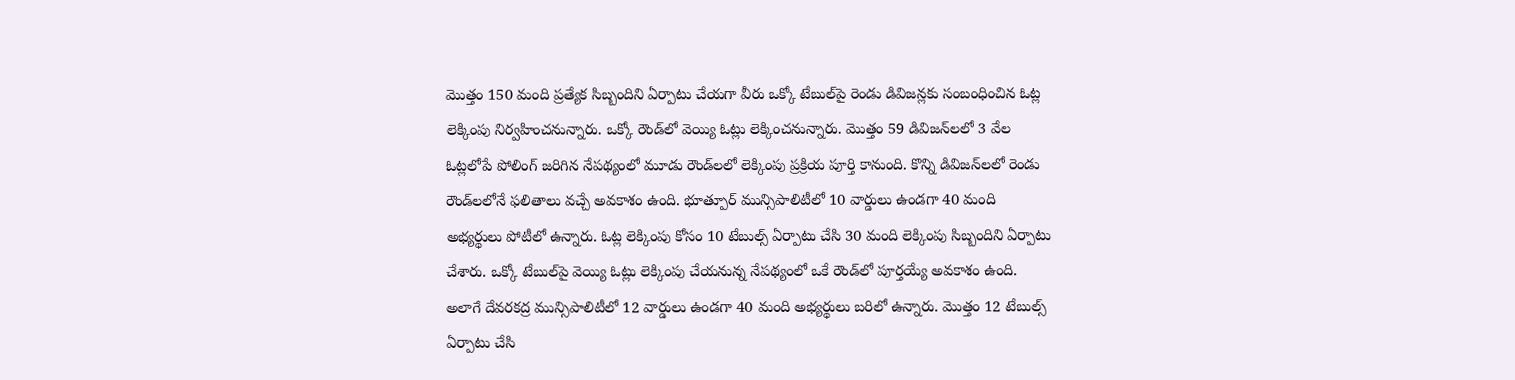మొత్తం 150 మంది ప్రత్యేక సిబ్బందిని ఏర్పాటు చేయగా వీరు ఒక్కో టేబుల్‌పై రెండు డివిజన్లకు సంబంధించిన ఓట్ల లెక్కింపు నిర్వహించనున్నారు. ఒక్కో రౌండ్‌లో వెయ్యి ఓట్లు లెక్కించనున్నారు. మొత్తం 59 డివిజన్‌లలో 3 వేల ఓట్లలోపే పోలింగ్‌ జరిగిన నేపథ్యంలో మూడు రౌండ్‌లలో లెక్కింపు ప్రక్రియ పూర్తి కానుంది. కొన్ని డివిజన్‌లలో రెండు రౌండ్‌లలోనే ఫలితాలు వచ్చే అవకాశం ఉంది. భూత్పూర్‌ మున్సిపాలిటీలో 10 వార్డులు ఉండగా 40 మంది అభ్యర్థులు పోటీలో ఉన్నారు. ఓట్ల లెక్కింపు కోసం 10 టేబుల్స్‌ ఏర్పాటు చేసి 30 మంది లెక్కింపు సిబ్బందిని ఏర్పాటు చేశారు. ఒక్కో టేబుల్‌పై వెయ్యి ఓట్లు లెక్కింపు చేయనున్న నేపథ్యంలో ఒకే రౌండ్‌లో పూర్తయ్యే అవకాశం ఉంది. అలాగే దేవరకద్ర మున్సిపాలిటీలో 12 వార్డులు ఉండగా 40 మంది అభ్యర్థులు బరిలో ఉన్నారు. మొత్తం 12 టేబుల్స్‌ ఏర్పాటు చేసి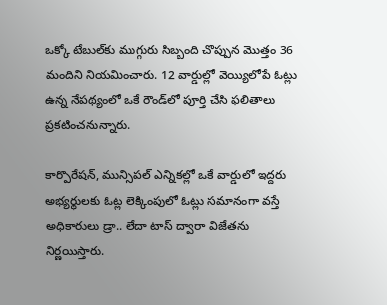ఒక్కో టేబుల్‌కు ముగ్గురు సిబ్బంది చొప్పున మొత్తం 36 మందిని నియమించారు. 12 వార్డుల్లో వెయ్యిలోపే ఓట్లు ఉన్న నేపథ్యంలో ఒకే రౌండ్‌లో పూర్తి చేసి ఫలితాలు ప్రకటించనున్నారు.

కార్పొరేషన్‌, మున్సిపల్‌ ఎన్నికల్లో ఒకే వార్డులో ఇద్దరు అభ్యర్థులకు ఓట్ల లెక్కింపులో ఓట్లు సమానంగా వస్తే అధికారులు డ్రా.. లేదా టాస్‌ ద్వారా విజేతను నిర్ణయిస్తారు.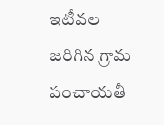ఇటీవల జరిగిన గ్రామ పంచాయతీ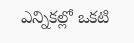ఎన్నికల్లో ఒకటి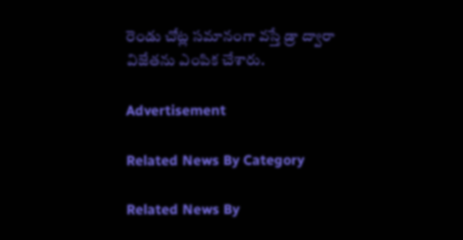రెండు చోట్ల సమానంగా వస్తే డ్రా ద్వారా విజేతను ఎంపిక చేశారు.

Advertisement

Related News By Category

Related News By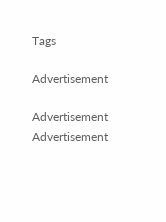Tags

Advertisement

Advertisement
Advertisement